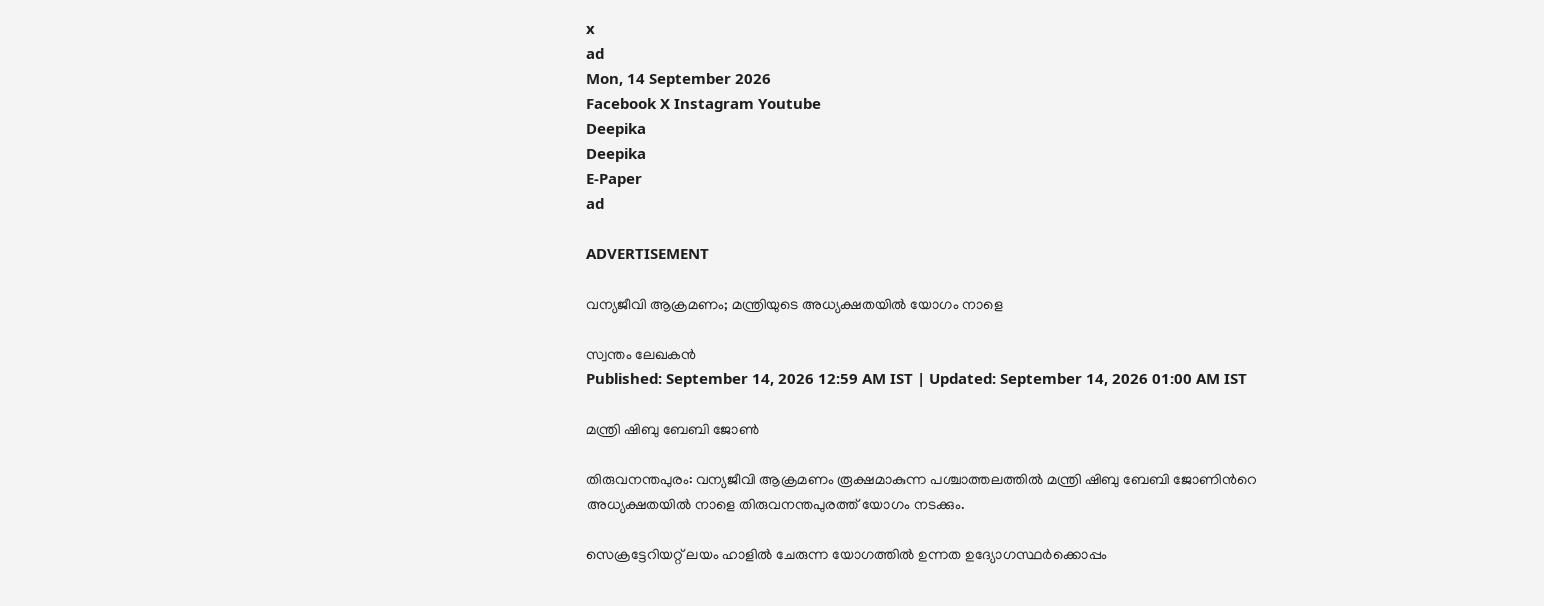x
ad
Mon, 14 September 2026
Facebook X Instagram Youtube
Deepika
Deepika
E-Paper
ad

ADVERTISEMENT

വന്യജീവി ആക്രമണം; മന്ത്രിയുടെ അധ്യക്ഷതയില്‍ യോഗം നാളെ

സ്വന്തം ലേഖകന്‍
Published: September 14, 2026 12:59 AM IST | Updated: September 14, 2026 01:00 AM IST

മന്ത്രി ഷിബു ബേബി ജോൺ

തിരുവനന്തപുരം: വന്യജീവി ആക്രമണം രൂക്ഷമാകുന്ന പശ്ചാത്തലത്തില്‍ മന്ത്രി ഷിബു ബേബി ജോണിന്‍റെ അധ്യക്ഷതയില്‍ നാളെ തിരുവനന്തപുരത്ത് യോഗം നടക്കും.

സെക്രട്ടേറിയറ്റ് ലയം ഹാളില്‍ ചേരുന്ന യോഗത്തില്‍ ഉന്നത ഉദ്യോഗസ്ഥര്‍ക്കൊപ്പം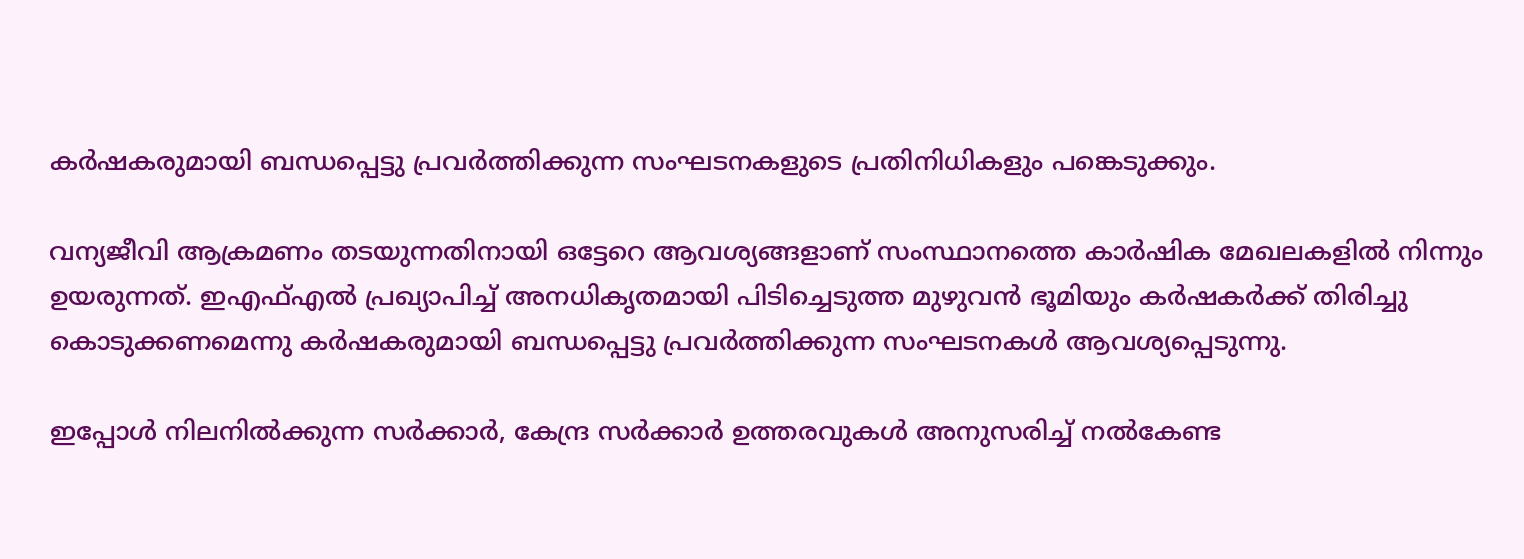കര്‍ഷകരുമായി ബന്ധപ്പെട്ടു പ്രവര്‍ത്തിക്കുന്ന സംഘടനകളുടെ പ്രതിനിധികളും പങ്കെടുക്കും.

വന്യജീവി ആക്രമണം തടയുന്നതിനായി ഒട്ടേറെ ആവശ്യങ്ങളാണ് സംസ്ഥാനത്തെ കാര്‍ഷിക മേഖലകളില്‍ നിന്നും ഉയരുന്നത്. ഇഎഫ്എല്‍ പ്രഖ്യാപിച്ച് അനധികൃതമായി പിടിച്ചെടുത്ത മുഴുവന്‍ ഭൂമിയും കര്‍ഷകര്‍ക്ക് തിരിച്ചു കൊടുക്കണമെന്നു കര്‍ഷകരുമായി ബന്ധപ്പെട്ടു പ്രവര്‍ത്തിക്കുന്ന സംഘടനകള്‍ ആവശ്യപ്പെടുന്നു.

ഇപ്പോള്‍ നിലനില്‍ക്കുന്ന സര്‍ക്കാര്‍, കേന്ദ്ര സര്‍ക്കാര്‍ ഉത്തരവുകള്‍ അനുസരിച്ച് നല്‍കേണ്ട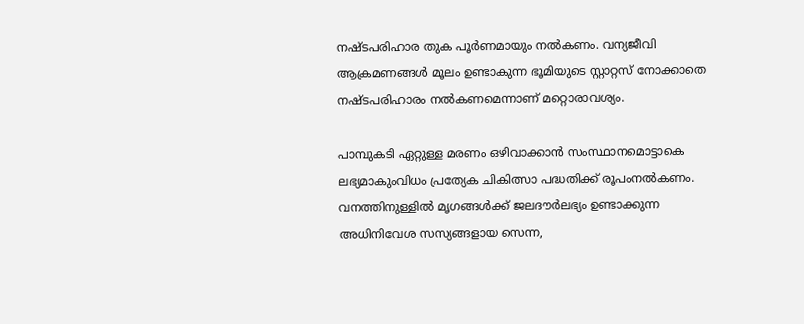നഷ്ടപരിഹാര തുക പൂര്‍ണമായും നല്‍കണം. വന്യജീവി ആക്രമണങ്ങള്‍ മൂലം ഉണ്ടാകുന്ന ഭൂമിയുടെ സ്റ്റാറ്റസ് നോക്കാതെ നഷ്ടപരിഹാരം നല്‍കണമെന്നാണ് മറ്റൊരാവശ്യം.

പാമ്പുകടി ഏറ്റുള്ള മരണം ഒഴിവാക്കാന്‍ സംസ്ഥാനമൊട്ടാകെ ലഭ്യമാകുംവിധം പ്രത്യേക ചികിത്സാ പദ്ധതിക്ക് രൂപംനല്‍കണം. വനത്തിനുള്ളില്‍ മൃഗങ്ങള്‍ക്ക് ജലദൗര്‍ലഭ്യം ഉണ്ടാക്കുന്ന അധിനിവേശ സസ്യങ്ങളായ സെന്ന,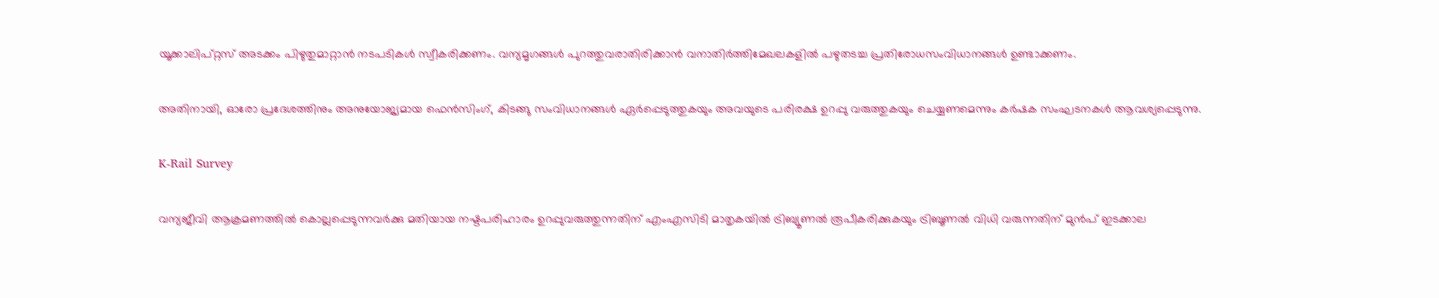യൂക്കാലിപ്റ്റസ് അടക്കം പിഴുതുമാറ്റാന്‍ നടപടികള്‍ സ്വീകരിക്കണം. വന്യമൃഗങ്ങള്‍ പുറത്തുവരാതിരിക്കാന്‍ വനാതിര്‍ത്തിമേഖലകളില്‍ പഴുതടച്ച പ്രതിരോധസംവിധാനങ്ങള്‍ ഉണ്ടാക്കണം.

അതിനായി, ഓരോ പ്രദേശത്തിനും അനുയോജ്യമായ ഫെന്‍സിംഗ്, കിടങ്ങു സംവിധാനങ്ങള്‍ ഏര്‍പ്പെടുത്തുകയും അവയുടെ പരിരക്ഷ ഉറപ്പു വരുത്തുകയും ചെയ്യണമെന്നും കര്‍ഷക സംഘടനകള്‍ ആവശ്യപ്പെടുന്നു.

K-Rail Survey

വന്യജീവി ആക്രമണത്തില്‍ കൊല്ലപ്പെടുന്നവര്‍ക്കു മതിയായ നഷ്ടപരിഹാരം ഉറപ്പുവരുത്തുന്നതിന് എംഎസിടി മാതൃകയില്‍ ട്രിബ്യൂണല്‍ രൂപീകരിക്കുകയും ട്രിബൂണല്‍ വിധി വരുന്നതിന് മുന്‍പ് ഇടക്കാല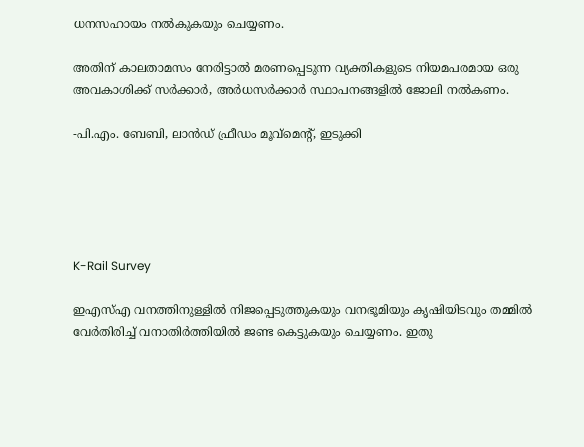ധനസഹായം നല്‍കുകയും ചെയ്യണം.

അതിന് കാലതാമസം നേരിട്ടാല്‍ മരണപ്പെടുന്ന വ്യക്തികളുടെ നിയമപരമായ ഒരു അവകാശിക്ക് സര്‍ക്കാര്‍, അര്‍ധസര്‍ക്കാര്‍ സ്ഥാപനങ്ങളില്‍ ജോലി നല്‍കണം.

-പി.എം. ബേബി, ലാന്‍ഡ് ഫ്രീഡം മൂവ്‌മെന്‍റ്, ഇടുക്കി





K-Rail Survey

ഇഎസ്എ വനത്തിനുള്ളില്‍ നിജപ്പെടുത്തുകയും വനഭൂമിയും കൃഷിയിടവും തമ്മില്‍ വേര്‍തിരിച്ച് വനാതിര്‍ത്തിയില്‍ ജണ്ട കെട്ടുകയും ചെയ്യണം. ഇതു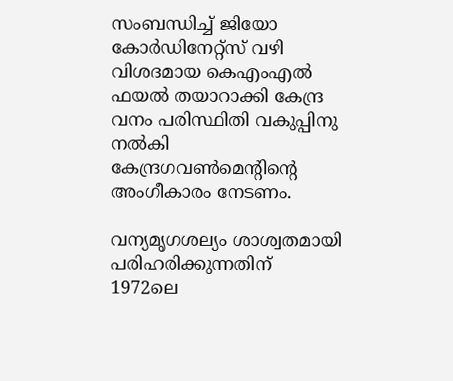സംബന്ധിച്ച് ജിയോ കോര്‍ഡിനേറ്റ്‌സ് വഴി വിശദമായ കെഎംഎല്‍ ഫയല്‍ തയാറാക്കി കേന്ദ്ര വനം പരിസ്ഥിതി വകുപ്പിനു നല്‍കി കേന്ദ്രഗവണ്‍മെന്‍റിന്‍റെ അംഗീകാരം നേടണം.

വന്യമൃഗശല്യം ശാശ്വതമായി പരിഹരിക്കുന്നതിന് 1972ലെ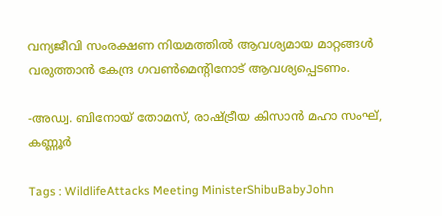വന്യജീവി സംരക്ഷണ നിയമത്തില്‍ ആവശ്യമായ മാറ്റങ്ങള്‍ വരുത്താന്‍ കേന്ദ്ര ഗവണ്‍മെന്‍റിനോട് ആവശ്യപ്പെടണം.

-അഡ്വ. ബിനോയ് തോമസ്, രാഷ്‌ട്രീയ കിസാന്‍ മഹാ സംഘ്, കണ്ണൂര്‍

Tags : WildlifeAttacks Meeting MinisterShibuBabyJohn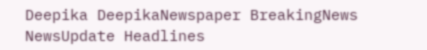Deepika DeepikaNewspaper BreakingNews NewsUpdate Headlines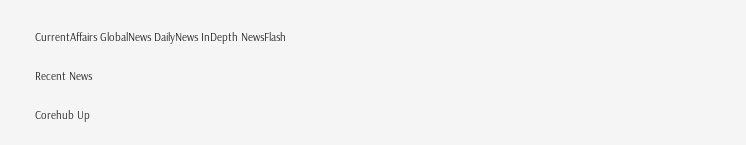CurrentAffairs GlobalNews DailyNews InDepth NewsFlash

Recent News

Corehub Up